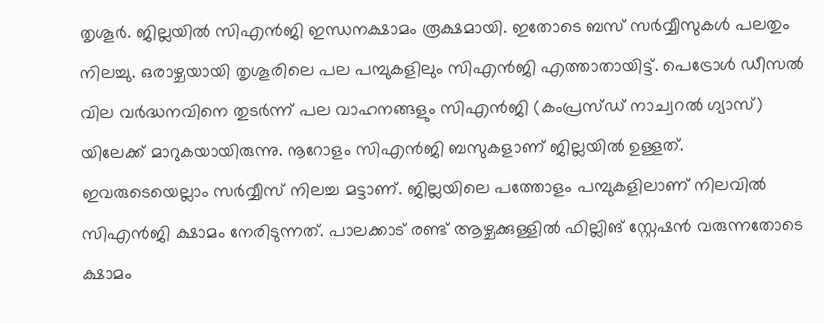തൃശൂർ. ജില്ലയിൽ സിഎൻജി ഇന്ധനക്ഷാമം രൂക്ഷമായി. ഇതോടെ ബസ് സർവ്വീസുകൾ പലതും നിലച്ചു. ഒരാഴ്ചയായി തൃശൂരിലെ പല പമ്പുകളിലും സിഎൻജി എത്താതായിട്ട്. പെട്രോൾ ഡീസൽ വില വർദ്ധനവിനെ തുടർന്ന് പല വാഹനങ്ങളും സിഎൻജി (കംപ്രസ്ഡ് നാച്വറൽ ഗ്യാസ്) യിലേക്ക് മാറുകയായിരുന്നു. നൂറോളം സിഎൻജി ബസുകളാണ് ജില്ലയിൽ ഉള്ളത്. ഇവരുടെയെല്ലാം സർവ്വീസ് നിലച്ച മട്ടാണ്. ജില്ലയിലെ പത്തോളം പമ്പുകളിലാണ് നിലവിൽ സിഎൻജി ക്ഷാമം നേരിടുന്നത്. പാലക്കാട് രണ്ട് ആഴ്ചക്കുള്ളിൽ ഫില്ലിങ് സ്റ്റേഷൻ വരുന്നതോടെ ക്ഷാമം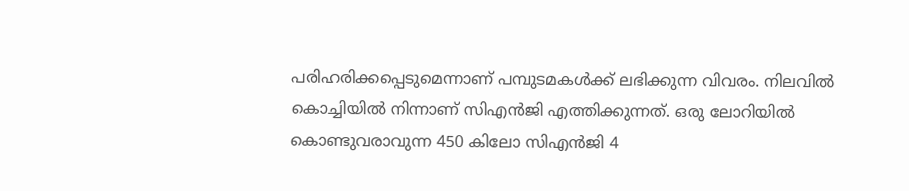പരിഹരിക്കപ്പെടുമെന്നാണ് പമ്പുടമകൾക്ക് ലഭിക്കുന്ന വിവരം. നിലവിൽ കൊച്ചിയിൽ നിന്നാണ് സിഎൻജി എത്തിക്കുന്നത്. ഒരു ലോറിയിൽ കൊണ്ടുവരാവുന്ന 450 കിലോ സിഎൻജി 4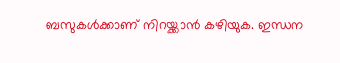ബസുകൾക്കാണ് നിറയ്ക്കാൻ കഴിയുക. ഇന്ധന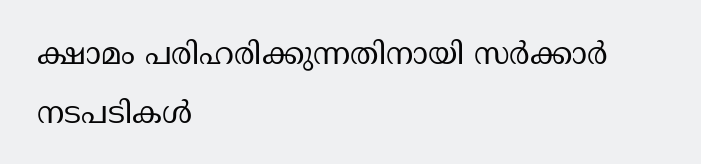ക്ഷാമം പരിഹരിക്കുന്നതിനായി സർക്കാർ നടപടികൾ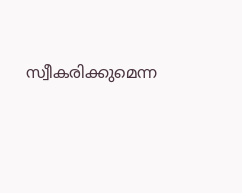സ്വീകരിക്കുമെന്ന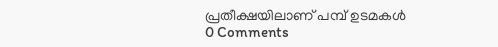പ്രതീക്ഷയിലാണ് പമ്പ് ഉടമകൾ
0 Comments